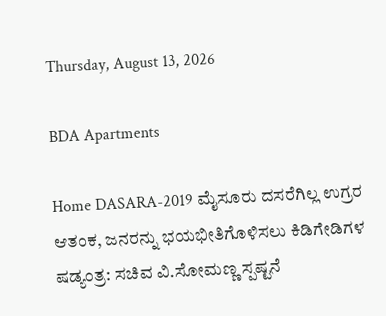Thursday, August 13, 2026

BDA Apartments

Home DASARA-2019 ಮೈಸೂರು ದಸರೆಗಿಲ್ಲ ಉಗ್ರರ ಆತಂಕ, ಜನರನ್ನು ಭಯಭೀತಿಗೊಳಿಸಲು ಕಿಡಿಗೇಡಿಗಳ ಷಡ್ಯಂತ್ರ: ಸಚಿವ ವಿ.ಸೋಮಣ್ಣ ಸ್ಪಷ್ಟನೆ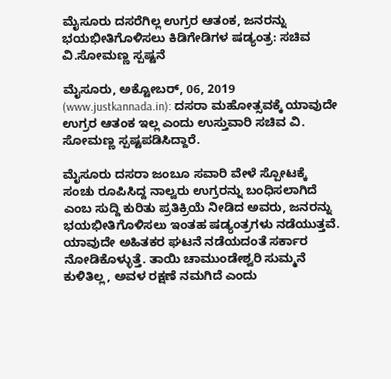ಮೈಸೂರು ದಸರೆಗಿಲ್ಲ ಉಗ್ರರ ಆತಂಕ, ಜನರನ್ನು ಭಯಭೀತಿಗೊಳಿಸಲು ಕಿಡಿಗೇಡಿಗಳ ಷಡ್ಯಂತ್ರ: ಸಚಿವ ವಿ.ಸೋಮಣ್ಣ ಸ್ಪಷ್ಟನೆ

ಮೈಸೂರು, ಅಕ್ಟೋಬರ್, 06, 2019 (www.justkannada.in): ದಸರಾ ಮಹೋತ್ಸವಕ್ಕೆ ಯಾವುದೇ ಉಗ್ರರ ಆತಂಕ ಇಲ್ಲ ಎಂದು ಉಸ್ತುವಾರಿ ಸಚಿವ ವಿ. ಸೋಮಣ್ಣ ಸ್ಪಷ್ಟಪಡಿಸಿದ್ದಾರೆ.

ಮೈಸೂರು ದಸರಾ ಜಂಬೂ ಸವಾರಿ ವೇಳೆ ಸ್ಪೋಟಕ್ಕೆ ಸಂಚು ರೂಪಿಸಿದ್ದ ನಾಲ್ವರು ಉಗ್ರರನ್ನು ಬಂಧಿಸಲಾಗಿದೆ ಎಂಬ ಸುದ್ದಿ ಕುರಿತು ಪ್ರತಿಕ್ರಿಯೆ ನೀಡಿದ ಅವರು, ಜನರನ್ನು ಭಯಭೀತಿಗೊಳಿಸಲು ಇಂತಹ ಷಡ್ಯಂತ್ರಗಳು ನಡೆಯುತ್ತವೆ. ಯಾವುದೇ ಅಹಿತಕರ ಘಟನೆ ನಡೆಯದಂತೆ ಸರ್ಕಾರ ನೋಡಿಕೊಳ್ಳುತ್ತೆ. ತಾಯಿ ಚಾಮುಂಡೇಶ್ವರಿ ಸುಮ್ಮನೆ ಕುಳಿತಿಲ್ಲ, ಅವಳ ರಕ್ಷಣೆ ನಮಗಿದೆ ಎಂದು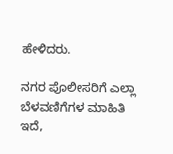ಹೇಳಿದರು.

ನಗರ ಪೊಲೀಸರಿಗೆ ಎಲ್ಲಾ ಬೆಳವಣಿಗೆಗಳ ಮಾಹಿತಿ ಇದೆ,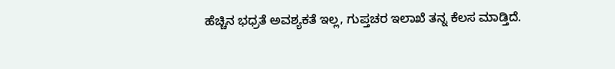ಹೆಚ್ಚಿನ ಭಧ್ರತೆ ಅವಶ್ಯಕತೆ ಇಲ್ಲ, ಗುಪ್ತಚರ ಇಲಾಖೆ ತನ್ನ ಕೆಲಸ ಮಾಡ್ತಿದೆ.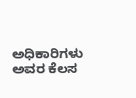ಅಧಿಕಾರಿಗಳು ಅವರ ಕೆಲಸ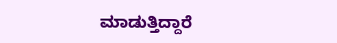ಮಾಡುತ್ತಿದ್ದಾರೆ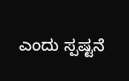ಎಂದು ಸ್ಪಷ್ಟನೆ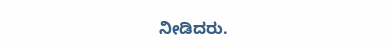ನೀಡಿದರು.